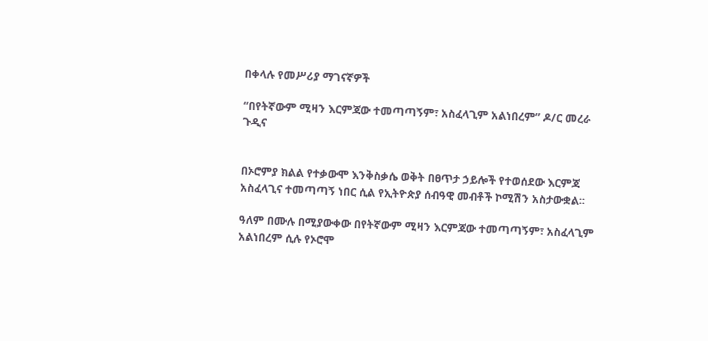በቀላሉ የመሥሪያ ማገናኛዎች

“በየትኛውም ሚዛን እርምጃው ተመጣጣኝም፣ አስፈላጊም አልነበረም” ዶ/ር መረራ ጉዲና


በኦሮምያ ክልል የተቃውሞ እንቅስቃሴ ወቅት በፀጥታ ኃይሎች የተወሰደው እርምጃ አስፈላጊና ተመጣጣኝ ነበር ሲል የኢትዮጵያ ሰብዓዊ መብቶች ኮሚሽን አስታውቋል፡፡

ዓለም በሙሉ በሚያውቀው በየትኛውም ሚዛን እርምጃው ተመጣጣኝም፣ አስፈላጊም አልነበረም ሲሉ የኦሮሞ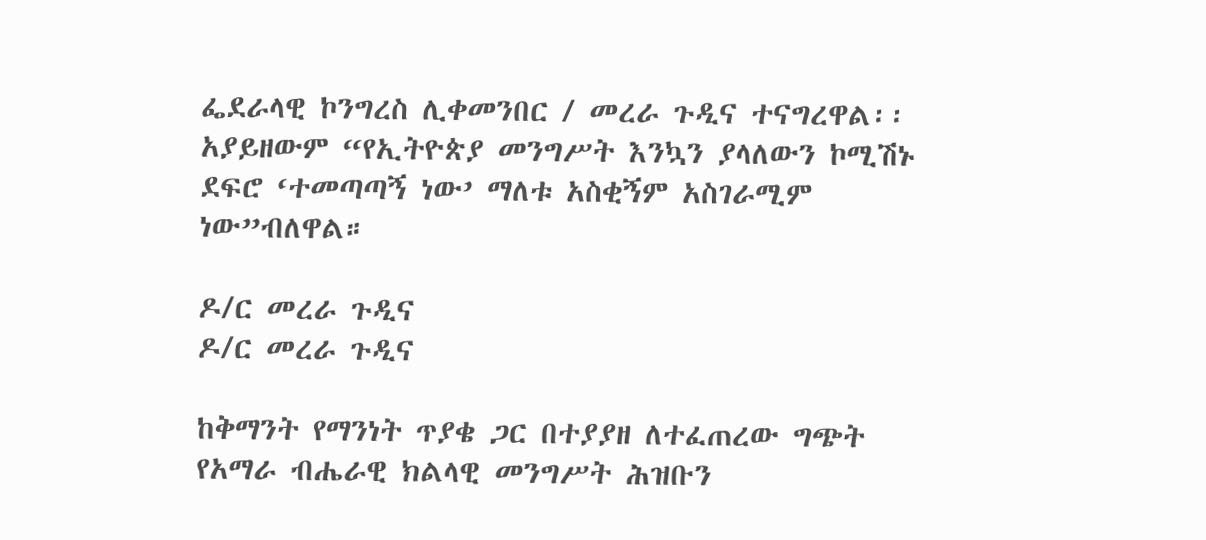ፌደራላዊ ኮንግረስ ሊቀመንበር / መረራ ጉዲና ተናግረዋል፡፡ አያይዘውም “የኢትዮጵያ መንግሥት እንኳን ያላለውን ኮሚሽኑ ደፍሮ ‘ተመጣጣኝ ነው’ ማለቱ አስቂኝም አስገራሚም ነው”ብለዋል።

ዶ/ር መረራ ጉዲና
ዶ/ር መረራ ጉዲና

ከቅማንት የማንነት ጥያቄ ጋር በተያያዘ ለተፈጠረው ግጭት የአማራ ብሔራዊ ክልላዊ መንግሥት ሕዝቡን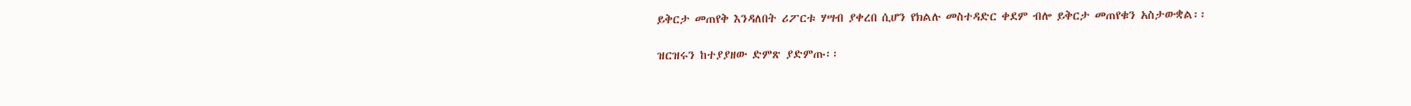ይቅርታ መጠየቅ እንዳለበት ሪፖርቱ ሃሣብ ያቀረበ ሲሆን የክልሉ መስተዳድር ቀደም ብሎ ይቅርታ መጠየቁን አስታውቋል፡፡

ዝርዝሩን ከተያያዘው ድምጽ ያድምጡ፡፡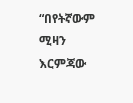“በየትኛውም ሚዛን እርምጃው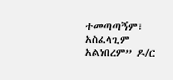ተመጣጣኝም፣ አስፈላጊም አልነበረም” ዶ/ር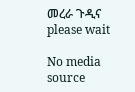መረራ ጉዲና
please wait

No media source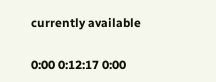currently available

0:00 0:12:17 0:00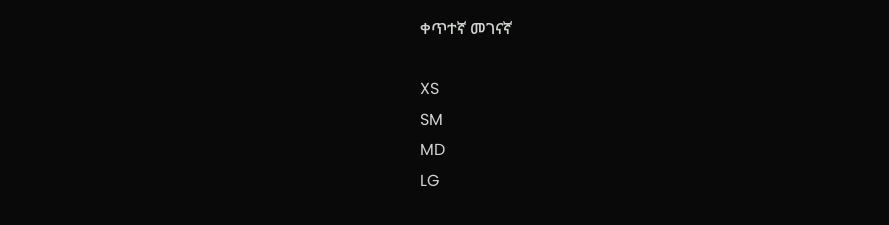ቀጥተኛ መገናኛ

XS
SM
MD
LG